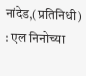नांदेड,(प्रतिनिधी) : एल निनोच्या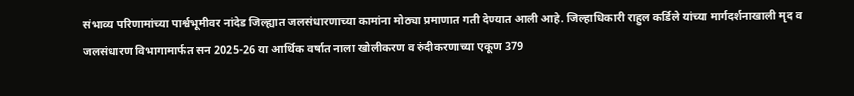संभाव्य परिणामांच्या पार्श्वभूमीवर नांदेड जिल्ह्यात जलसंधारणाच्या कामांना मोठ्या प्रमाणात गती देण्यात आली आहे. जिल्हाधिकारी राहुल कर्डिले यांच्या मार्गदर्शनाखाली मृद व जलसंधारण विभागामार्फत सन 2025-26 या आर्थिक वर्षात नाला खोलीकरण व रुंदीकरणाच्या एकूण 379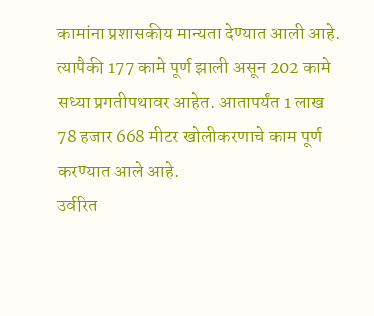कामांना प्रशासकीय मान्यता देण्यात आली आहे. त्यापैकी 177 कामे पूर्ण झाली असून 202 कामे सध्या प्रगतीपथावर आहेत. आतापर्यंत 1 लाख 78 हजार 668 मीटर खोलीकरणाचे काम पूर्ण करण्यात आले आहे.
उर्वरित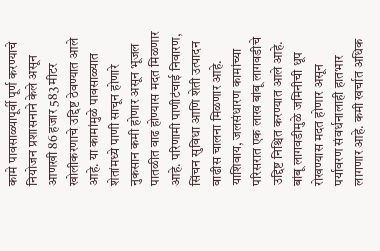कामे पावसाळ्यापूर्वी पूर्ण करण्याचे नियोजन प्रशासनाने केले असून आणखी 86 हजार 583 मीटर खोलीकरणाचे उद्दिष्ट ठेवण्यात आले आहे. या कामांमुळे पावसाळ्यात शेतांमध्ये पाणी साचून होणारे नुकसान कमी होणार असून भूजल पातळीत वाढ होण्यास मदत मिळणार आहे. परिणामी पाणीटंचाई निवारण, सिंचन सुविधा आणि शेती उत्पादन वाढीस चालना मिळणार आहे.
याशिवाय, जलसंधारण कामांच्या परिसरात एक लाख बांबू लागवडीचे उद्दिष्ट निश्चित करण्यात आले आहे. बांबू लागवडीमुळे जमिनीची धूप रोखण्यास मदत होणार असून पर्यावरण संवर्धनालाही हातभार लागणार आहे. कमी खर्चात अधिक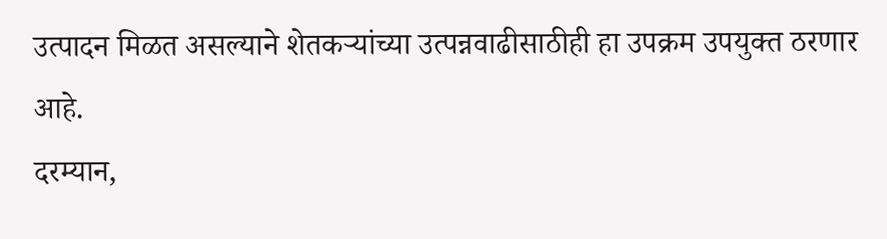उत्पादन मिळत असल्याने शेतकऱ्यांच्या उत्पन्नवाढीसाठीही हा उपक्रम उपयुक्त ठरणार आहे.
दरम्यान,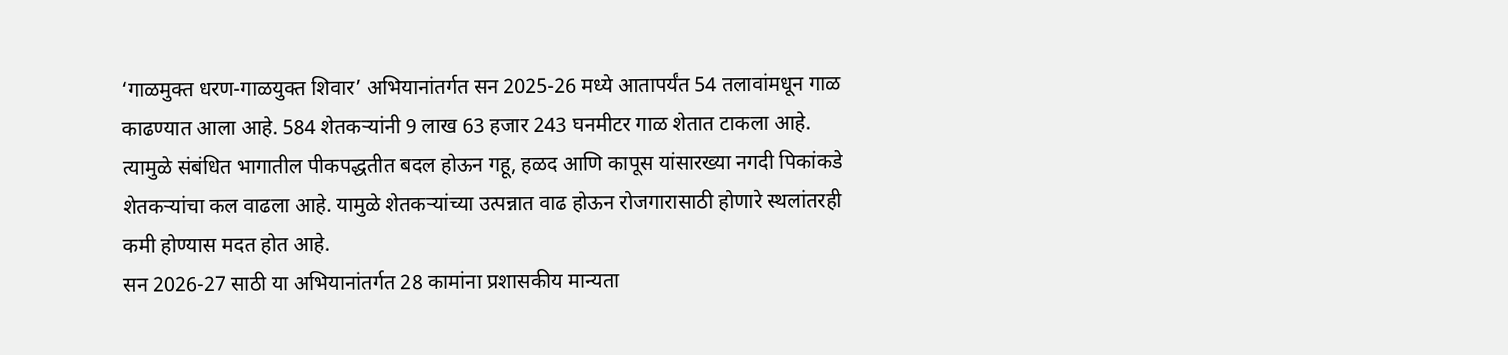‘गाळमुक्त धरण-गाळयुक्त शिवार’ अभियानांतर्गत सन 2025-26 मध्ये आतापर्यंत 54 तलावांमधून गाळ काढण्यात आला आहे. 584 शेतकऱ्यांनी 9 लाख 63 हजार 243 घनमीटर गाळ शेतात टाकला आहे. त्यामुळे संबंधित भागातील पीकपद्धतीत बदल होऊन गहू, हळद आणि कापूस यांसारख्या नगदी पिकांकडे शेतकऱ्यांचा कल वाढला आहे. यामुळे शेतकऱ्यांच्या उत्पन्नात वाढ होऊन रोजगारासाठी होणारे स्थलांतरही कमी होण्यास मदत होत आहे.
सन 2026-27 साठी या अभियानांतर्गत 28 कामांना प्रशासकीय मान्यता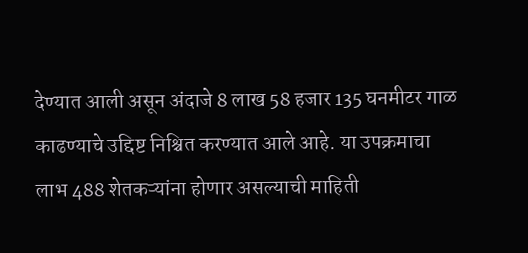देण्यात आली असून अंदाजे 8 लाख 58 हजार 135 घनमीटर गाळ काढण्याचे उद्दिष्ट निश्चित करण्यात आले आहे. या उपक्रमाचा लाभ 488 शेतकऱ्यांना होणार असल्याची माहिती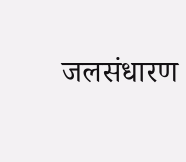जलसंधारण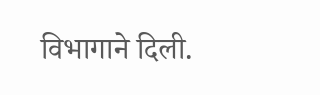विभागाने दिली.